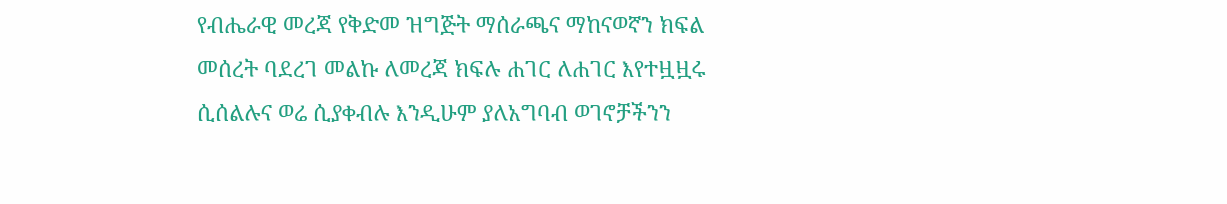የብሔራዊ መረጃ የቅድመ ዝግጅት ማሰራጫና ማከናወኛን ክፍል መሰረት ባደረገ መልኩ ለመረጃ ክፍሉ ሐገር ለሐገር እየተዟዟሩ ሲሰልሉና ወሬ ሲያቀብሉ እንዲሁም ያለአግባብ ወገኖቻችንን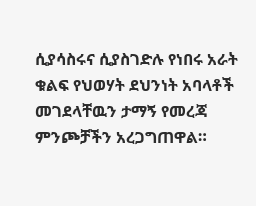ሲያሳስሩና ሲያስገድሉ የነበሩ አራት ቁልፍ የህወሃት ደህንነት አባላቶች መገደላቸዉን ታማኝ የመረጃ ምንጮቻችን አረጋግጠዋል።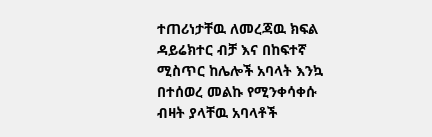ተጠሪነታቸዉ ለመረጃዉ ክፍል ዳይሬክተር ብቻ እና በከፍተኛ ሚስጥር ከሌሎች አባላት እንኳ በተሰወረ መልኩ የሚንቀሳቀሱ ብዛት ያላቸዉ አባላቶች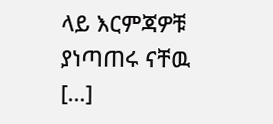ላይ እርምጃዎቹ ያነጣጠሩ ናቸዉ […]